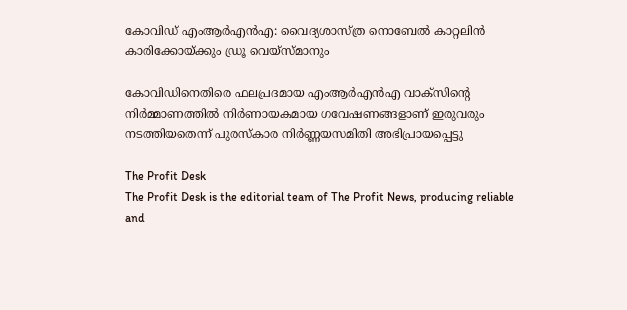കോവിഡ് എംആര്‍എന്‍എ: വൈദ്യശാസ്ത്ര നൊബേല്‍ കാറ്റലിന്‍ കാരിക്കോയ്ക്കും ഡ്രൂ വെയ്‌സ്മാനും

കോവിഡിനെതിരെ ഫലപ്രദമായ എംആര്‍എന്‍എ വാക്‌സിന്റെ നിര്‍മ്മാണത്തില്‍ നിര്‍ണായകമായ ഗവേഷണങ്ങളാണ് ഇരുവരും നടത്തിയതെന്ന് പുരസ്‌കാര നിര്‍ണ്ണയസമിതി അഭിപ്രായപ്പെട്ടു

The Profit Desk
The Profit Desk is the editorial team of The Profit News, producing reliable and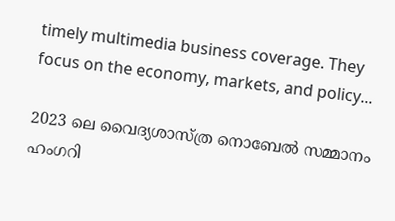timely multimedia business coverage. They focus on the economy, markets, and policy...

2023 ലെ വൈദ്യശാസ്ത്ര നൊബേല്‍ സമ്മാനം ഹംഗറി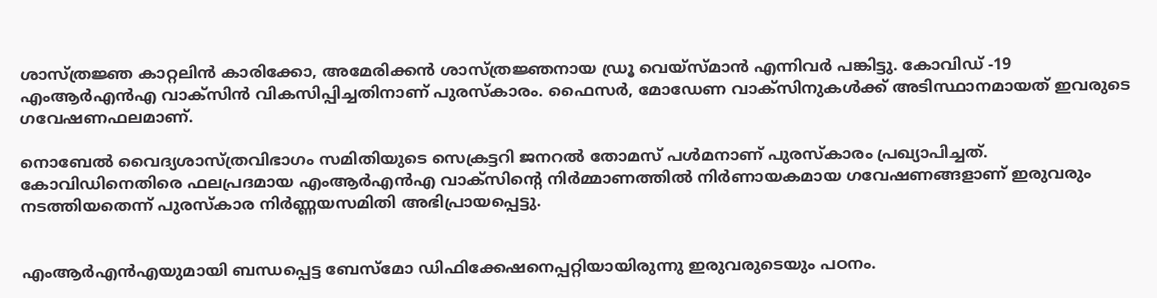ശാസ്ത്രജ്ഞ കാറ്റലിന്‍ കാരിക്കോ, അമേരിക്കന്‍ ശാസ്ത്രജ്ഞനായ ഡ്രൂ വെയ്‌സ്മാന്‍ എന്നിവര്‍ പങ്കിട്ടു. കോവിഡ് -19 എംആര്‍എന്‍എ വാക്‌സിന്‍ വികസിപ്പിച്ചതിനാണ് പുരസ്‌കാരം. ഫൈസര്‍, മോഡേണ വാക്‌സിനുകള്‍ക്ക് അടിസ്ഥാനമായത് ഇവരുടെ ഗവേഷണഫലമാണ്.

നൊബേല്‍ വൈദ്യശാസ്ത്രവിഭാഗം സമിതിയുടെ സെക്രട്ടറി ജനറല്‍ തോമസ് പള്‍മനാണ് പുരസ്‌കാരം പ്രഖ്യാപിച്ചത്. കോവിഡിനെതിരെ ഫലപ്രദമായ എംആര്‍എന്‍എ വാക്‌സിന്റെ നിര്‍മ്മാണത്തില്‍ നിര്‍ണായകമായ ഗവേഷണങ്ങളാണ് ഇരുവരും നടത്തിയതെന്ന് പുരസ്‌കാര നിര്‍ണ്ണയസമിതി അഭിപ്രായപ്പെട്ടു.


എംആര്‍എന്‍എയുമായി ബന്ധപ്പെട്ട ബേസ്മോ ഡിഫിക്കേഷനെപ്പറ്റിയായിരുന്നു ഇരുവരുടെയും പഠനം.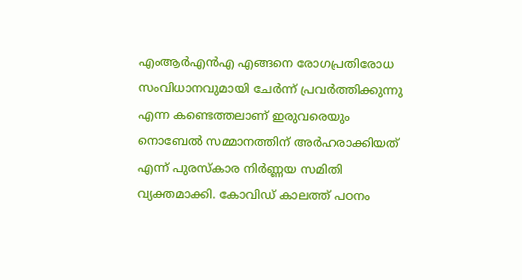എംആര്‍എന്‍എ എങ്ങനെ രോഗപ്രതിരോധ സംവിധാനവുമായി ചേര്‍ന്ന് പ്രവര്‍ത്തിക്കുന്നു എന്ന കണ്ടെത്തലാണ് ഇരുവരെയും നൊബേല്‍ സമ്മാനത്തിന് അര്‍ഹരാക്കിയത് എന്ന് പുരസ്‌കാര നിര്‍ണ്ണയ സമിതി വ്യക്തമാക്കി. കോവിഡ് കാലത്ത് പഠനം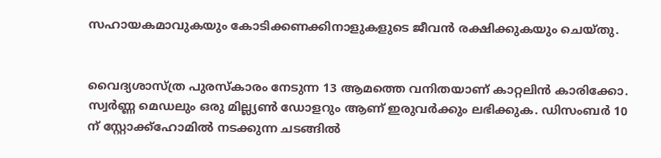സഹായകമാവുകയും കോടിക്കണക്കിനാളുകളുടെ ജീവന്‍ രക്ഷിക്കുകയും ചെയ്തു.


വൈദ്യശാസ്ത്ര പുരസ്‌കാരം നേടുന്ന 13 ആമത്തെ വനിതയാണ് കാറ്റലിന്‍ കാരിക്കോ. സ്വര്‍ണ്ണ മെഡലും ഒരു മില്ല്യണ്‍ ഡോളറും ആണ് ഇരുവര്‍ക്കും ലഭിക്കുക. ഡിസംബര്‍ 10 ന് സ്റ്റോക്ക്‌ഹോമില്‍ നടക്കുന്ന ചടങ്ങില്‍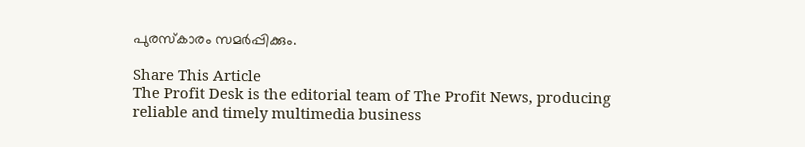പുരസ്‌കാരം സമര്‍പ്പിക്കും.

Share This Article
The Profit Desk is the editorial team of The Profit News, producing reliable and timely multimedia business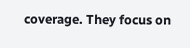coverage. They focus on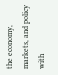the economy, markets, and policy with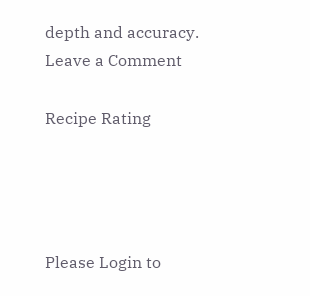depth and accuracy.
Leave a Comment

Recipe Rating




Please Login to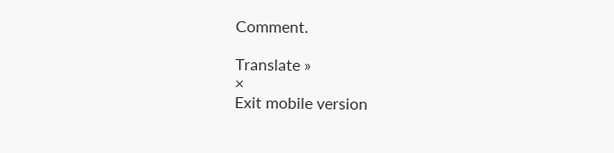Comment.

Translate »
×
Exit mobile version